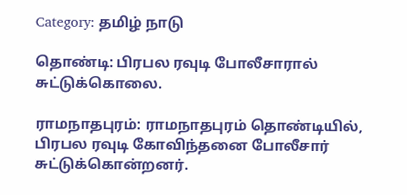Category: தமிழ் நாடு

தொண்டி: பிரபல ரவுடி போலீசாரால்  சுட்டுக்கொலை.

ராமநாதபுரம்: ராமநாதபுரம் தொண்டியில், பிரபல ரவுடி கோவிந்தனை போலீசார் சுட்டுக்கொன்றனர்.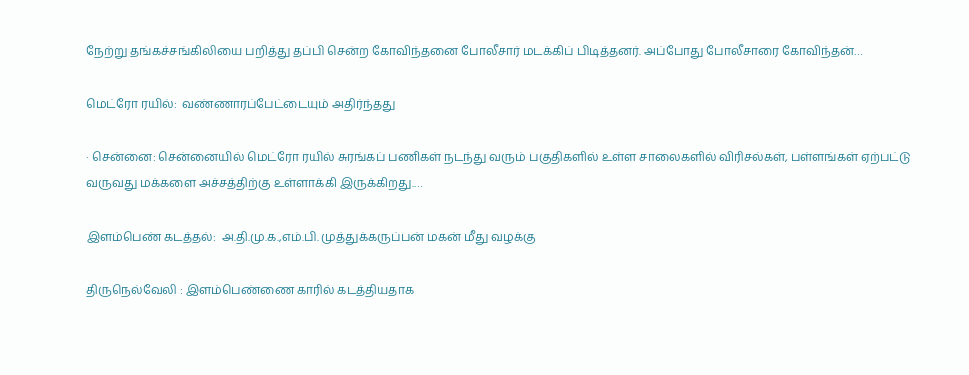நேற்று தங்கச்சங்கிலியை பறித்து தப்பி சென்ற கோவிந்தனை போலீசார் மடக்கிப் பிடித்தனர். அப்போது போலீசாரை கோவிந்தன்…

மெட்ரோ ரயில்:  வண்ணாரப்பேட்டையும் அதிர்ந்தது

· சென்னை: சென்னையில் மெட்ரோ ரயில் சுரங்கப் பணிகள் நடந்து வரும் பகுதிகளில் உள்ள சாலைகளில் விரிசல்கள், பள்ளங்கள் ஏற்பட்டு வருவது மக்களை அச்சத்திற்கு உள்ளாக்கி இருக்கிறது.…

இளம்பெண் கடத்தல்:  அ.தி.மு.க.,எம்.பி. முத்துக்கருப்பன் மகன் மீது வழக்கு

திருநெல்வேலி : இளம்பெண்ணை காரில் கடத்தியதாக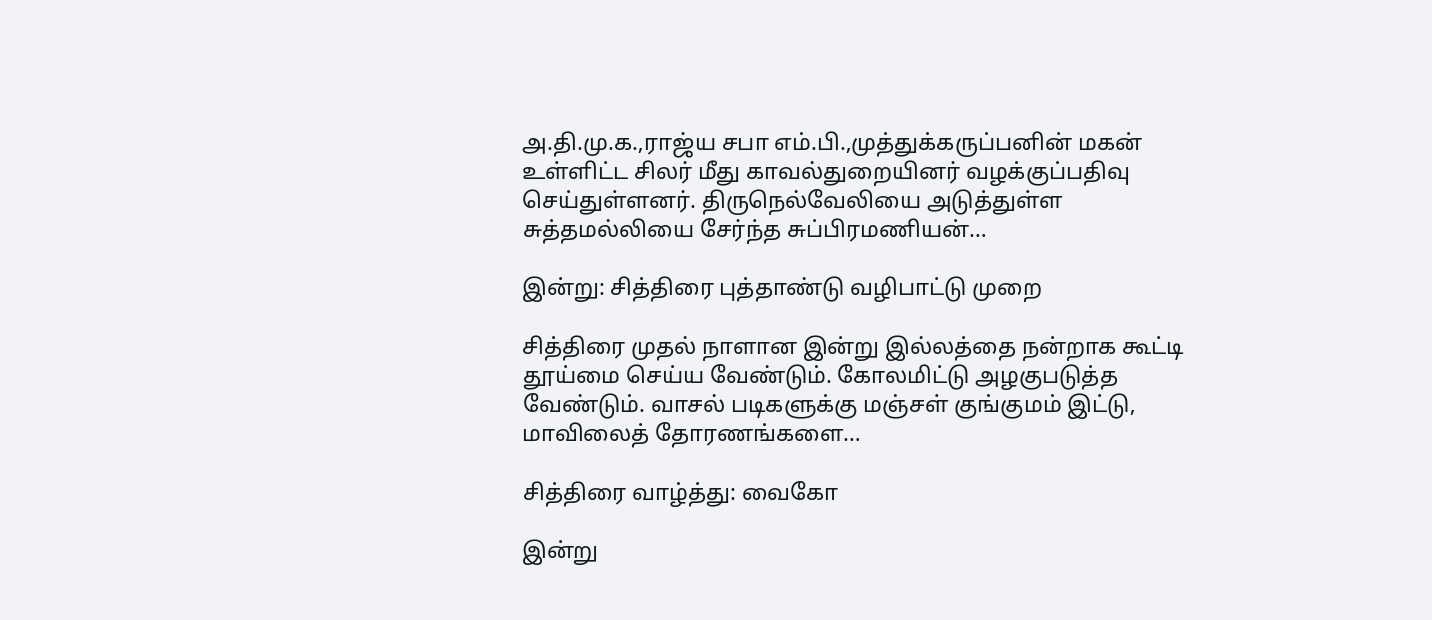அ.தி.மு.க.,ராஜ்ய சபா எம்.பி.,முத்துக்கருப்பனின் மகன் உள்ளிட்ட சிலர் மீது காவல்துறையினர் வழக்குப்பதிவு செய்துள்ளனர். திருநெல்வேலியை அடுத்துள்ள சுத்தமல்லியை சேர்ந்த சுப்பிரமணியன்…

இன்று: சித்திரை புத்தாண்டு வழிபாட்டு முறை

சித்திரை முதல் நாளான இன்று இல்லத்தை நன்றாக கூட்டி தூய்மை செய்ய வேண்டும். கோலமிட்டு அழகுபடுத்த வேண்டும். வாசல் படிகளுக்கு மஞ்சள் குங்குமம் இட்டு, மாவிலைத் தோரணங்களை…

சித்திரை வாழ்த்து: வைகோ

இன்று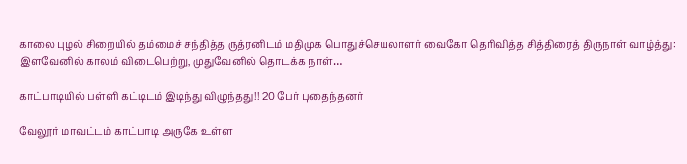காலை புழல் சிறையில் தம்மைச் சந்தித்த ருத்ரனிடம் மதிமுக பொதுச்செயலாளர் வைகோ தெரிவித்த சித்திரைத் திருநாள் வாழ்த்து: இளவேனில் காலம் விடைபெற்று, முதுவேனில் தொடக்க நாள்…

காட்பாடியில் பள்ளி கட்டிடம் இடிந்து விழுந்தது!! 20 பேர் புதைந்தனர்

வேலூர் மாவட்டம் காட்பாடி அருகே உள்ள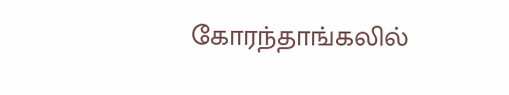கோரந்தாங்கலில்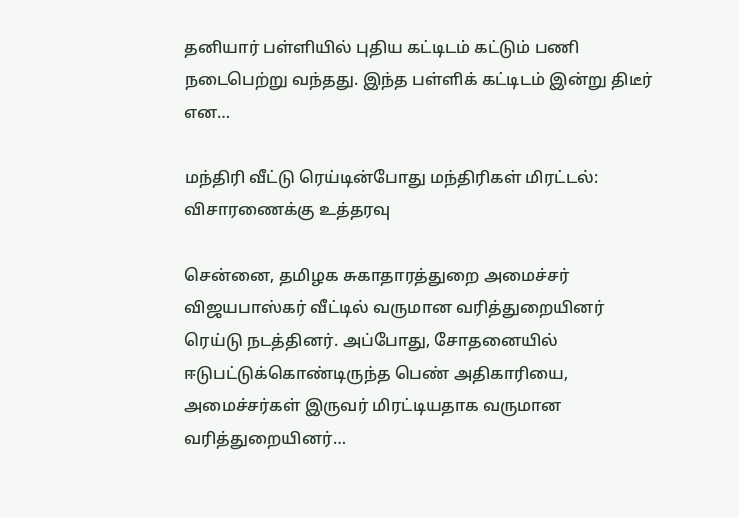தனியார் பள்ளியில் புதிய கட்டிடம் கட்டும் பணி நடைபெற்று வந்தது. இந்த பள்ளிக் கட்டிடம் இன்று திடீர் என…

மந்திரி வீட்டு ரெய்டின்போது மந்திரிகள் மிரட்டல்: விசாரணைக்கு உத்தரவு

சென்னை, தமிழக சுகாதாரத்துறை அமைச்சர் விஜயபாஸ்கர் வீட்டில் வருமான வரித்துறையினர் ரெய்டு நடத்தினர். அப்போது, சோதனையில் ஈடுபட்டுக்கொண்டிருந்த பெண் அதிகாரியை, அமைச்சர்கள் இருவர் மிரட்டியதாக வருமான வரித்துறையினர்…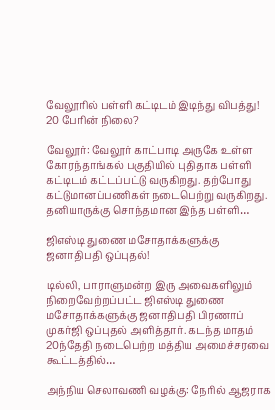வேலூரில் பள்ளி கட்டிடம் இடிந்து விபத்து! 20 பேரின் நிலை?

வேலூர்: வேலூர் காட்பாடி அருகே உள்ள கோரந்தாங்கல் பகுதியில் புதிதாக பள்ளி கட்டிடம் கட்டப்பட்டு வருகிறது. தற்போது கட்டுமானப்பணிகள் நடைபெற்று வருகிறது. தனியாருக்கு சொந்தமான இந்த பள்ளி…

ஜிஎஸ்டி துணை மசோதாக்களுக்கு ஜனாதிபதி ஒப்புதல்!

டில்லி, பாராளுமன்ற இரு அவைகளிலும் நிறைவேற்றப்பட்ட ஜிஎஸ்டி துணை மசோதாக்களுக்கு ஜனாதிபதி பிரணாப் முகர்ஜி ஒப்புதல் அளித்தார். கடந்த மாதம் 20ந்தேதி நடைபெற்ற மத்திய அமைச்சரவை கூட்டத்தில்…

அந்நிய செலாவணி வழக்கு: நேரில் ஆஜராக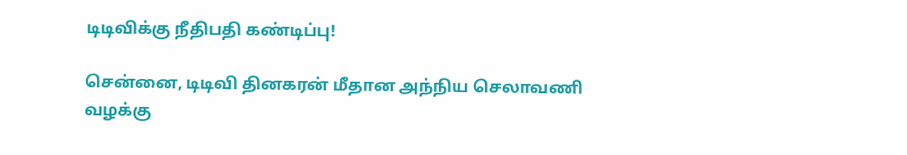டிடிவிக்கு நீதிபதி கண்டிப்பு!

சென்னை, டிடிவி தினகரன் மீதான அந்நிய செலாவணி வழக்கு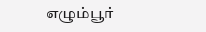எழும்பூர்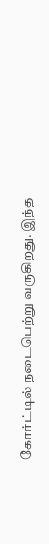கோர்ட்டில் நடைபெற்று வருகிறது. இந்த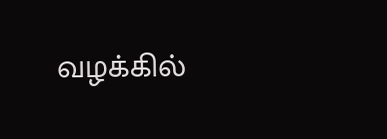வழக்கில்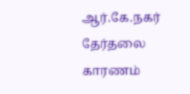ஆர்.கே.நகர் தேர்தலை காரணம்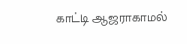காட்டி ஆஜராகாமல்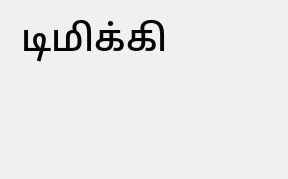டிமிக்கி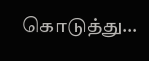கொடுத்து…